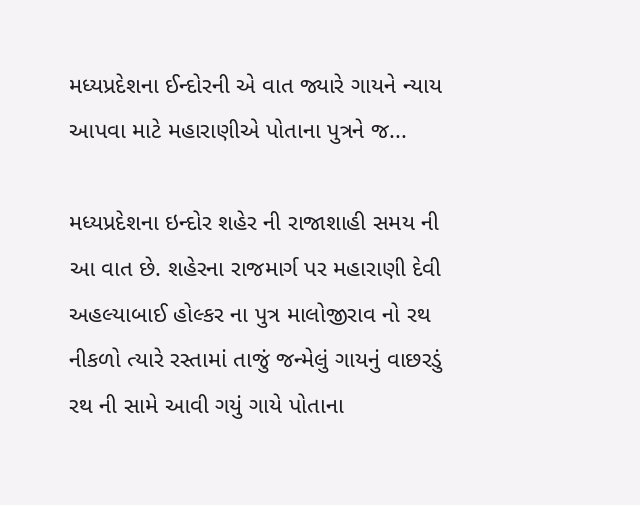મધ્યપ્રદેશના ઈન્દોરની એ વાત જ્યારે ગાયને ન્યાય આપવા માટે મહારાણીએ પોતાના પુત્રને જ...

મધ્યપ્રદેશના ઇન્દોર શહેર ની રાજાશાહી સમય ની આ વાત છે. શહેરના રાજમાર્ગ પર મહારાણી દેવી અહલ્યાબાઈ હોલ્કર ના પુત્ર માલોજીરાવ નો રથ નીકળો ત્યારે રસ્તામાં તાજું જન્મેલું ગાયનું વાછરડું રથ ની સામે આવી ગયું ગાયે પોતાના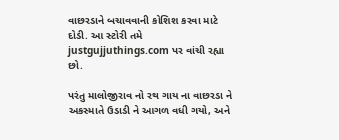વાછરડાને બચાવવાની કોશિશ કરવા માટે દોડી. આ સ્ટોરી તમે justgujjuthings.com પર વાંચી રહ્યા છો.

પરંતુ માલોજીરાવ નો રથ ગાય ના વાછરડા ને અકસ્માતે ઉડાડી ને આગળ વધી ગયો, અને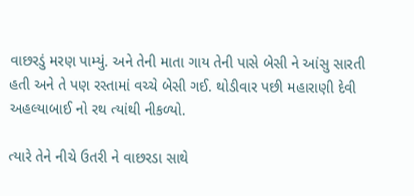વાછરડું મરણ પામ્યું. અને તેની માતા ગાય તેની પાસે બેસી ને આંસુ સારતી હતી અને તે પણ રસ્તામાં વચ્ચે બેસી ગઈ. થોડીવાર પછી મહારાણી દેવી અહલ્યાબાઈ નો રથ ત્યાંથી નીકળ્યો.

ત્યારે તેને નીચે ઉતરી ને વાછરડા સાથે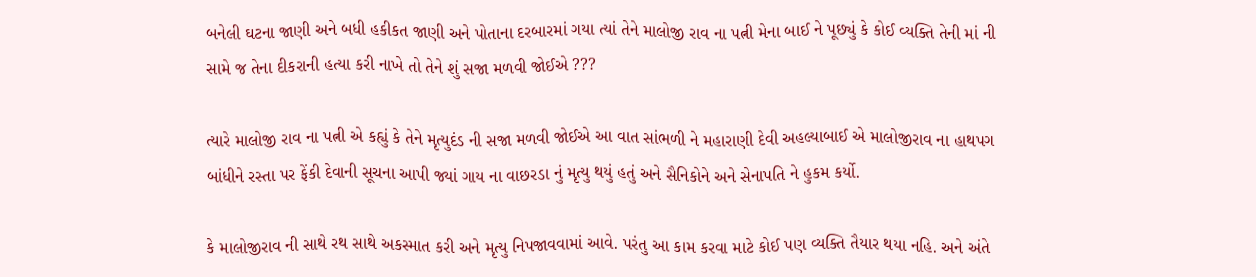બનેલી ઘટના જાણી અને બધી હકીકત જાણી અને પોતાના દરબારમાં ગયા ત્યાં તેને માલોજી રાવ ના પત્ની મેના બાઈ ને પૂછ્યું કે કોઈ વ્યક્તિ તેની માં ની સામે જ તેના દીકરાની હત્યા કરી નાખે તો તેને શું સજા મળવી જોઈએ ???

ત્યારે માલોજી રાવ ના પત્ની એ કહ્યું કે તેને મૃત્યુદંડ ની સજા મળવી જોઈએ આ વાત સાંભળી ને મહારાણી દેવી અહલ્યાબાઈ એ માલોજીરાવ ના હાથપગ બાંધીને રસ્તા પર ફેંકી દેવાની સૂચના આપી જ્યાં ગાય ના વાછરડા નું મૃત્યુ થયું હતું અને સૈનિકોને અને સેનાપતિ ને હુકમ કર્યો.

કે માલોજીરાવ ની સાથે રથ સાથે અકસ્માત કરી અને મૃત્યુ નિપજાવવામાં આવે. પરંતુ આ કામ કરવા માટે કોઈ પણ વ્યક્તિ તૈયાર થયા નહિ. અને અંતે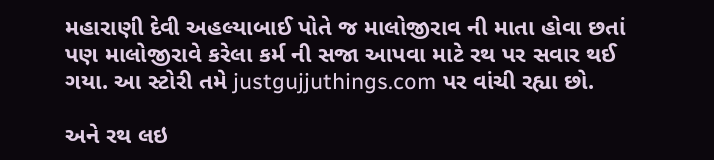મહારાણી દેવી અહલ્યાબાઈ પોતે જ માલોજીરાવ ની માતા હોવા છતાં પણ માલોજીરાવે કરેલા કર્મ ની સજા આપવા માટે રથ પર સવાર થઈ ગયા. આ સ્ટોરી તમે justgujjuthings.com પર વાંચી રહ્યા છો.

અને રથ લઇ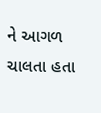ને આગળ ચાલતા હતા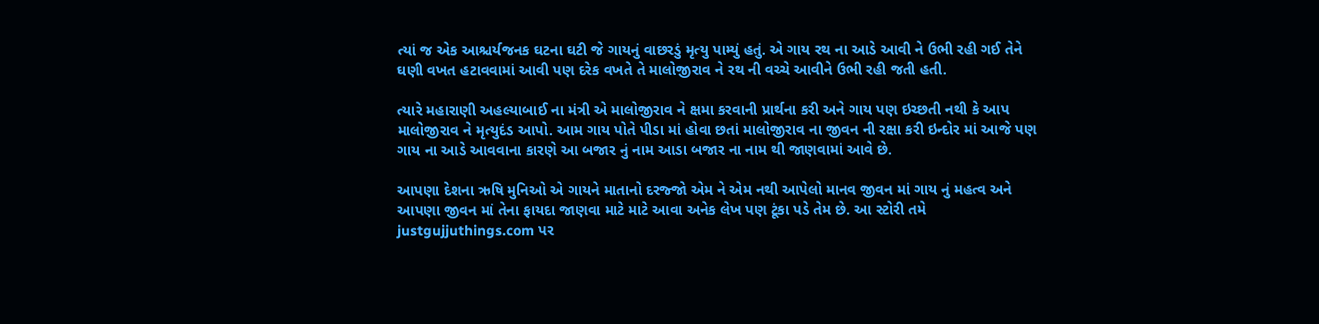ત્યાં જ એક આશ્ચર્યજનક ઘટના ઘટી જે ગાયનું વાછરડું મૃત્યુ પામ્યું હતું. એ ગાય રથ ના આડે આવી ને ઉભી રહી ગઈ તેને ઘણી વખત હટાવવામાં આવી પણ દરેક વખતે તે માલોજીરાવ ને રથ ની વચ્ચે આવીને ઉભી રહી જતી હતી.

ત્યારે મહારાણી અહલ્યાબાઈ ના મંત્રી એ માલોજીરાવ ને ક્ષમા કરવાની પ્રાર્થના કરી અને ગાય પણ ઇચ્છતી નથી કે આપ માલોજીરાવ ને મૃત્યુદંડ આપો. આમ ગાય પોતે પીડા માં હોવા છતાં માલોજીરાવ ના જીવન ની રક્ષા કરી ઇન્દોર માં આજે પણ ગાય ના આડે આવવાના કારણે આ બજાર નું નામ આડા બજાર ના નામ થી જાણવામાં આવે છે.

આપણા દેશના ઋષિ મુનિઓ એ ગાયને માતાનો દરજ્જો એમ ને એમ નથી આપેલો માનવ જીવન માં ગાય નું મહત્વ અને આપણા જીવન માં તેના ફાયદા જાણવા માટે માટે આવા અનેક લેખ પણ ટૂંકા પડે તેમ છે. આ સ્ટોરી તમે justgujjuthings.com પર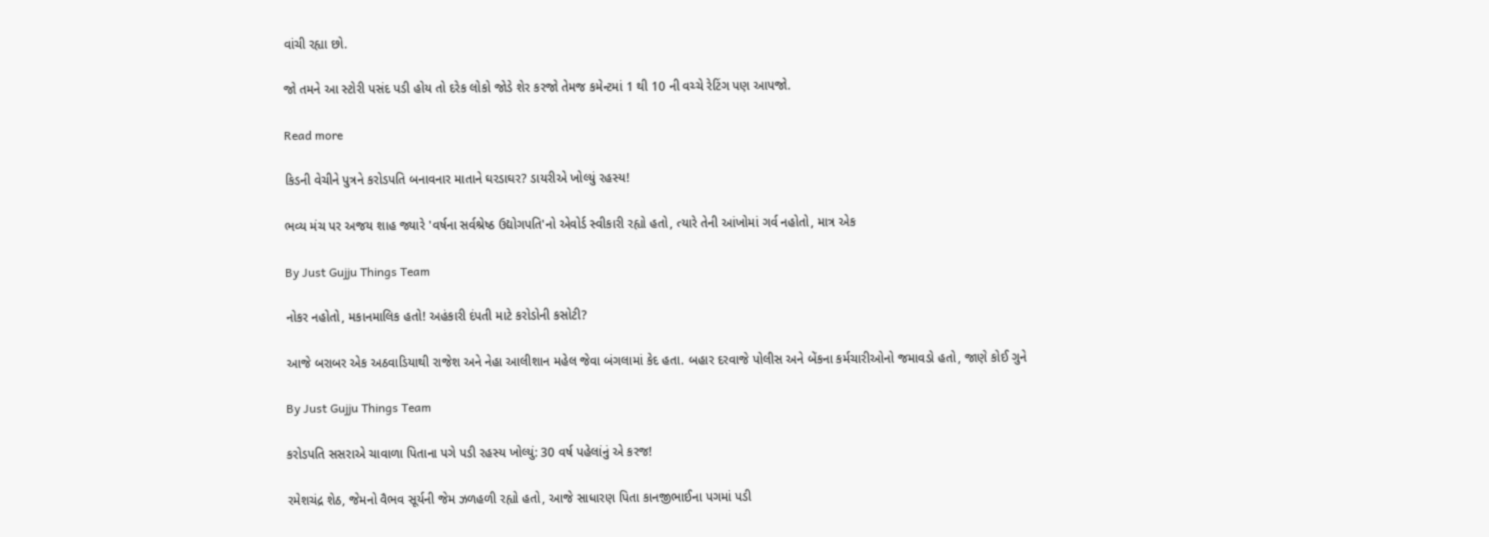વાંચી રહ્યા છો.

જો તમને આ સ્ટોરી પસંદ પડી હોય તો દરેક લોકો જોડે શેર કરજો તેમજ કમેન્ટમાં 1 થી 10 ની વચ્ચે રેટિંગ પણ આપજો.

Read more

કિડની વેચીને પુત્રને કરોડપતિ બનાવનાર માતાને ઘરડાઘર? ડાયરીએ ખોલ્યું રહસ્ય!

ભવ્ય મંચ પર અજય શાહ જ્યારે 'વર્ષના સર્વશ્રેષ્ઠ ઉદ્યોગપતિ'નો એવોર્ડ સ્વીકારી રહ્યો હતો, ત્યારે તેની આંખોમાં ગર્વ નહોતો, માત્ર એક

By Just Gujju Things Team

નોકર નહોતો, મકાનમાલિક હતો! અહંકારી દંપતી માટે કરોડોની કસોટી?

આજે બરાબર એક અઠવાડિયાથી રાજેશ અને નેહા આલીશાન મહેલ જેવા બંગલામાં કેદ હતા. બહાર દરવાજે પોલીસ અને બેંકના કર્મચારીઓનો જમાવડો હતો, જાણે કોઈ ગુને

By Just Gujju Things Team

કરોડપતિ સસરાએ ચાવાળા પિતાના પગે પડી રહસ્ય ખોલ્યું: 30 વર્ષ પહેલાંનું એ કરજ!

રમેશચંદ્ર શેઠ, જેમનો વૈભવ સૂર્યની જેમ ઝળહળી રહ્યો હતો, આજે સાધારણ પિતા કાનજીભાઈના પગમાં પડી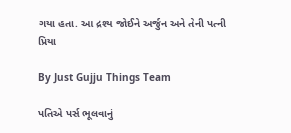ગયા હતા. આ દ્રશ્ય જોઈને અર્જુન અને તેની પત્ની પ્રિયા

By Just Gujju Things Team

પતિએ પર્સ ભૂલવાનું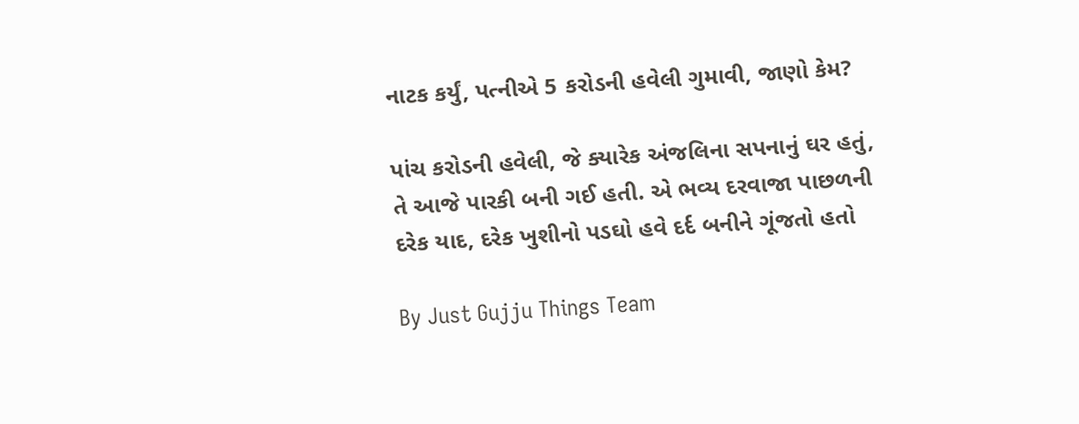નાટક કર્યું, પત્નીએ 5 કરોડની હવેલી ગુમાવી, જાણો કેમ?

પાંચ કરોડની હવેલી, જે ક્યારેક અંજલિના સપનાનું ઘર હતું, તે આજે પારકી બની ગઈ હતી. એ ભવ્ય દરવાજા પાછળની દરેક યાદ, દરેક ખુશીનો પડઘો હવે દર્દ બનીને ગૂંજતો હતો

By Just Gujju Things Team